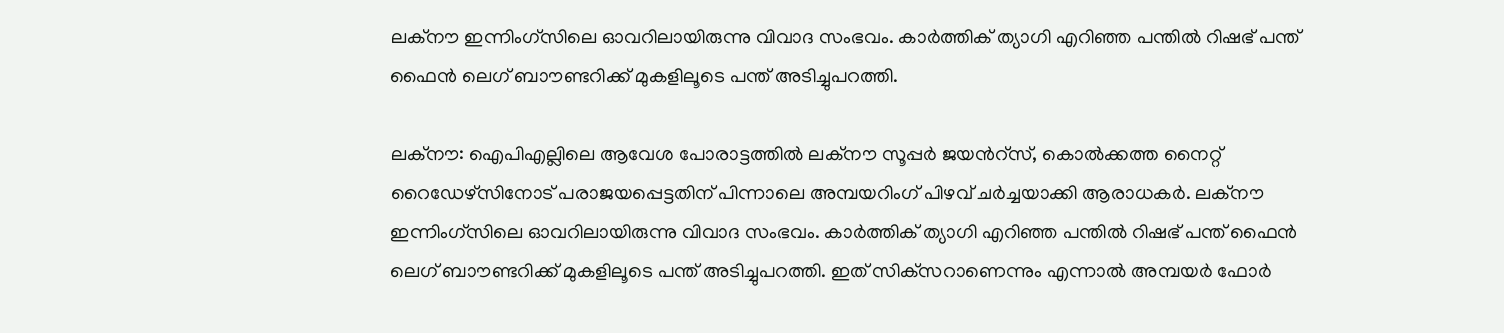ലക്നൗ ഇന്നിംഗ്‌സിലെ ഓവറിലായിരുന്നു വിവാദ സംഭവം. കാർത്തിക് ത്യാഗി എറിഞ്ഞ പന്തിൽ റിഷഭ് പന്ത് ഫൈൻ ലെഗ് ബാൗണ്ടറിക്ക് മുകളിലൂടെ പന്ത് അടിച്ചുപറത്തി.

ലക്നൗ: ഐപിഎല്ലിലെ ആവേശ പോരാട്ടത്തില്‍ ലക്നൗ സൂപ്പർ ജയന്‍റ്സ്, കൊൽക്കത്ത നൈറ്റ് റൈഡേഴ്‌സിനോട് പരാജയപ്പെട്ടതിന് പിന്നാലെ അമ്പയറിംഗ് പിഴവ് ചര്‍ച്ചയാക്കി ആരാധകർ. ലക്നൗ ഇന്നിംഗ്‌സിലെ ഓവറിലായിരുന്നു വിവാദ സംഭവം. കാർത്തിക് ത്യാഗി എറിഞ്ഞ പന്തിൽ റിഷഭ് പന്ത് ഫൈൻ ലെഗ് ബാൗണ്ടറിക്ക് മുകളിലൂടെ പന്ത് അടിച്ചുപറത്തി. ഇത് സിക്‌സറാണെന്നും എന്നാൽ അമ്പയർ ഫോർ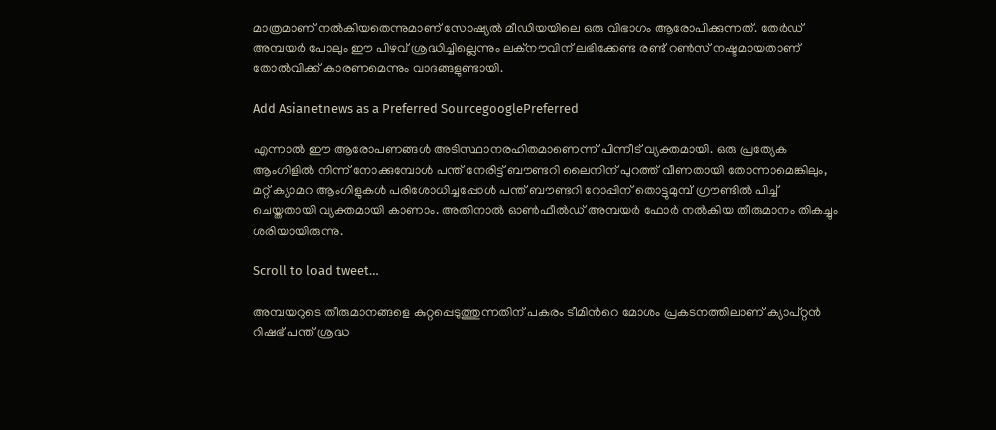മാത്രമാണ് നൽകിയതെന്നുമാണ് സോഷ്യൽ മീഡിയയിലെ ഒരു വിഭാഗം ആരോപിക്കുന്നത്. തേർഡ് അമ്പയർ പോലും ഈ പിഴവ് ശ്രദ്ധിച്ചില്ലെന്നും ലക്നൗവിന് ലഭിക്കേണ്ട രണ്ട് റൺസ് നഷ്ടമായതാണ് തോൽവിക്ക് കാരണമെന്നും വാദങ്ങളുണ്ടായി.

Add Asianetnews as a Preferred SourcegooglePreferred

എന്നാൽ ഈ ആരോപണങ്ങൾ അടിസ്ഥാനരഹിതമാണെന്ന് പിന്നീട് വ്യക്തമായി. ഒരു പ്രത്യേക ആംഗിളിൽ നിന്ന് നോക്കുമ്പോൾ പന്ത് നേരിട്ട് ബൗണ്ടറി ലൈനിന് പുറത്ത് വീണതായി തോന്നാമെങ്കിലും, മറ്റ് ക്യാമറ ആംഗിളുകൾ പരിശോധിച്ചപ്പോൾ പന്ത് ബൗണ്ടറി റോപ്പിന് തൊട്ടുമുമ്പ് ഗ്രൗണ്ടിൽ പിച്ച് ചെയ്തതായി വ്യക്തമായി കാണാം. അതിനാൽ ഓൺഫീൽഡ് അമ്പയർ ഫോർ നൽകിയ തീരുമാനം തികച്ചും ശരിയായിരുന്നു.

Scroll to load tweet…

അമ്പയറുടെ തീരുമാനങ്ങളെ കുറ്റപ്പെടുത്തുന്നതിന് പകരം ടീമിന്‍റെ മോശം പ്രകടനത്തിലാണ് ക്യാപ്റ്റൻ റിഷഭ് പന്ത് ശ്രദ്ധ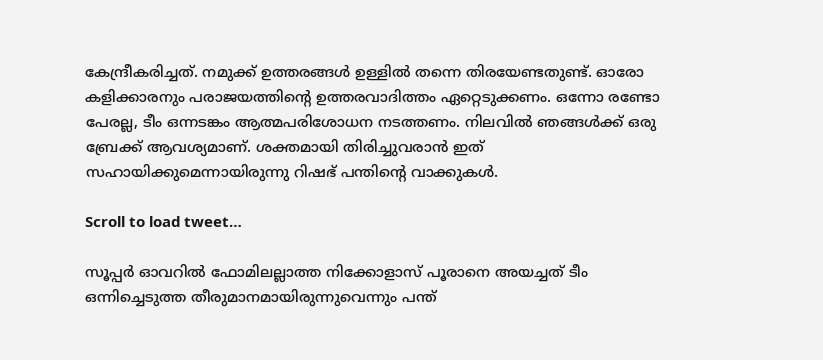കേന്ദ്രീകരിച്ചത്. നമുക്ക് ഉത്തരങ്ങൾ ഉള്ളിൽ തന്നെ തിരയേണ്ടതുണ്ട്. ഓരോ കളിക്കാരനും പരാജയത്തിന്‍റെ ഉത്തരവാദിത്തം ഏറ്റെടുക്കണം. ഒന്നോ രണ്ടോ പേരല്ല, ടീം ഒന്നടങ്കം ആത്മപരിശോധന നടത്തണം. നിലവിൽ ഞങ്ങൾക്ക് ഒരു ബ്രേക്ക് ആവശ്യമാണ്. ശക്തമായി തിരിച്ചുവരാൻ ഇത് സഹായിക്കുമെന്നായിരുന്നു റിഷഭ് പന്തിന്‍റെ വാക്കുകള്‍.

Scroll to load tweet…

സൂപ്പർ ഓവറിൽ ഫോമിലല്ലാത്ത നിക്കോളാസ് പൂരാനെ അയച്ചത് ടീം ഒന്നിച്ചെടുത്ത തീരുമാനമായിരുന്നുവെന്നും പന്ത്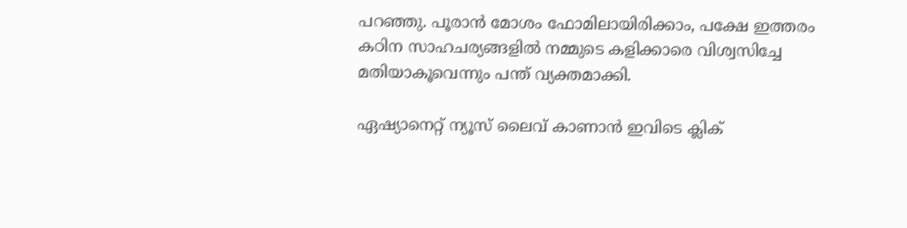പറഞ്ഞു. പൂരാൻ മോശം ഫോമിലായിരിക്കാം, പക്ഷേ ഇത്തരം കഠിന സാഹചര്യങ്ങളിൽ നമ്മുടെ കളിക്കാരെ വിശ്വസിച്ചേ മതിയാകൂവെന്നും പന്ത് വ്യക്തമാക്കി.

ഏഷ്യാനെറ്റ് ന്യൂസ് ലൈവ് കാണാന്‍ ഇവിടെ ക്ലിക്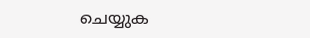ചെയ്യുക